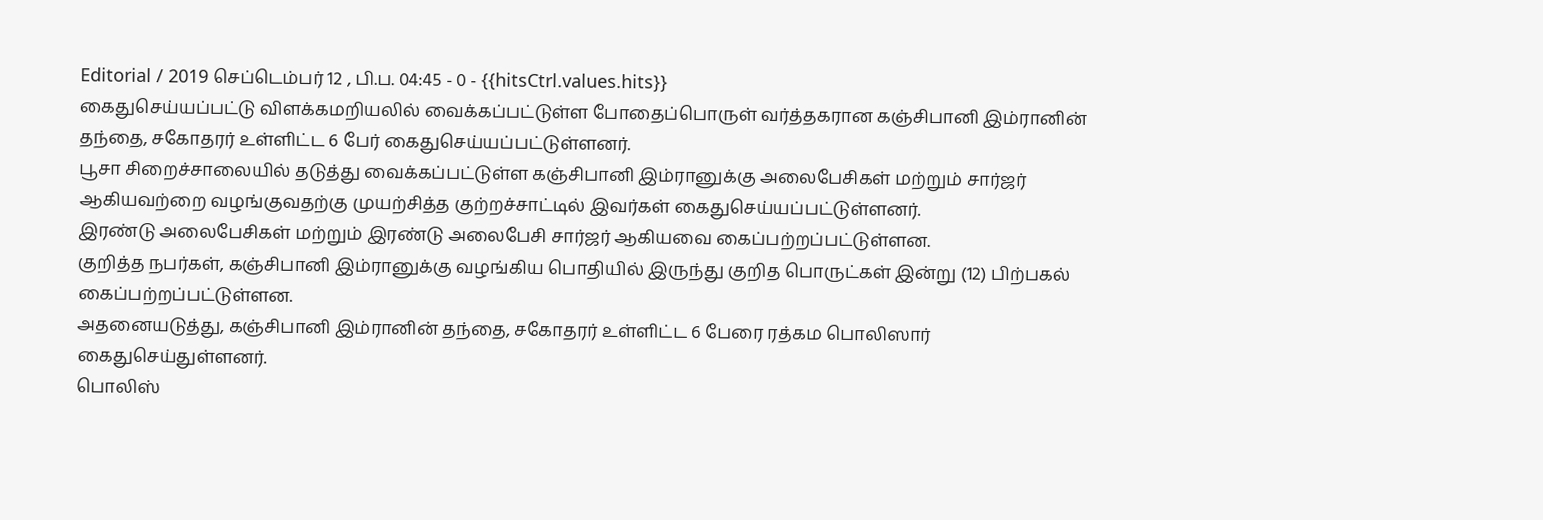Editorial / 2019 செப்டெம்பர் 12 , பி.ப. 04:45 - 0 - {{hitsCtrl.values.hits}}
கைதுசெய்யப்பட்டு விளக்கமறியலில் வைக்கப்பட்டுள்ள போதைப்பொருள் வர்த்தகரான கஞ்சிபானி இம்ரானின் தந்தை, சகோதரர் உள்ளிட்ட 6 பேர் கைதுசெய்யப்பட்டுள்ளனர்.
பூசா சிறைச்சாலையில் தடுத்து வைக்கப்பட்டுள்ள கஞ்சிபானி இம்ரானுக்கு அலைபேசிகள் மற்றும் சார்ஜர் ஆகியவற்றை வழங்குவதற்கு முயற்சித்த குற்றச்சாட்டில் இவர்கள் கைதுசெய்யப்பட்டுள்ளனர்.
இரண்டு அலைபேசிகள் மற்றும் இரண்டு அலைபேசி சார்ஜர் ஆகியவை கைப்பற்றப்பட்டுள்ளன.
குறித்த நபர்கள், கஞ்சிபானி இம்ரானுக்கு வழங்கிய பொதியில் இருந்து குறித பொருட்கள் இன்று (12) பிற்பகல் கைப்பற்றப்பட்டுள்ளன.
அதனையடுத்து, கஞ்சிபானி இம்ரானின் தந்தை, சகோதரர் உள்ளிட்ட 6 பேரை ரத்கம பொலிஸார் கைதுசெய்துள்ளனர்.
பொலிஸ்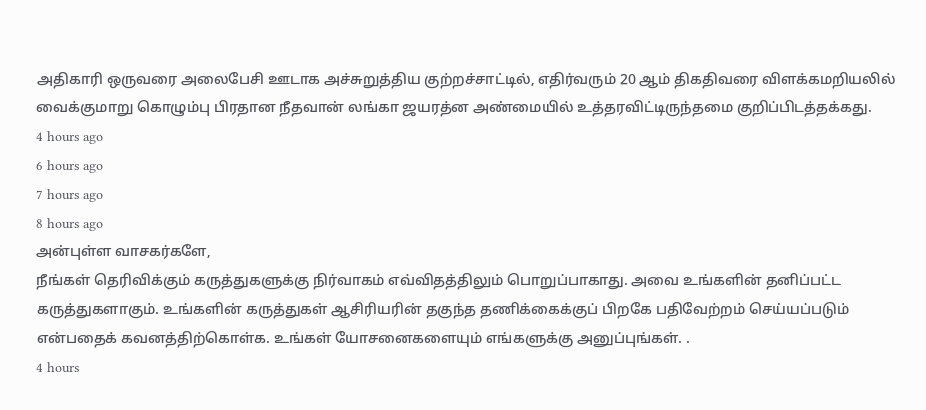அதிகாரி ஒருவரை அலைபேசி ஊடாக அச்சுறுத்திய குற்றச்சாட்டில், எதிர்வரும் 20 ஆம் திகதிவரை விளக்கமறியலில் வைக்குமாறு கொழும்பு பிரதான நீதவான் லங்கா ஜயரத்ன அண்மையில் உத்தரவிட்டிருந்தமை குறிப்பிடத்தக்கது.
4 hours ago
6 hours ago
7 hours ago
8 hours ago
அன்புள்ள வாசகர்களே,
நீங்கள் தெரிவிக்கும் கருத்துகளுக்கு நிர்வாகம் எவ்விதத்திலும் பொறுப்பாகாது. அவை உங்களின் தனிப்பட்ட கருத்துகளாகும். உங்களின் கருத்துகள் ஆசிரியரின் தகுந்த தணிக்கைக்குப் பிறகே பதிவேற்றம் செய்யப்படும் என்பதைக் கவனத்திற்கொள்க. உங்கள் யோசனைகளையும் எங்களுக்கு அனுப்புங்கள். .
4 hours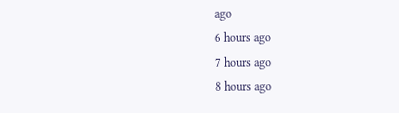ago
6 hours ago
7 hours ago
8 hours ago